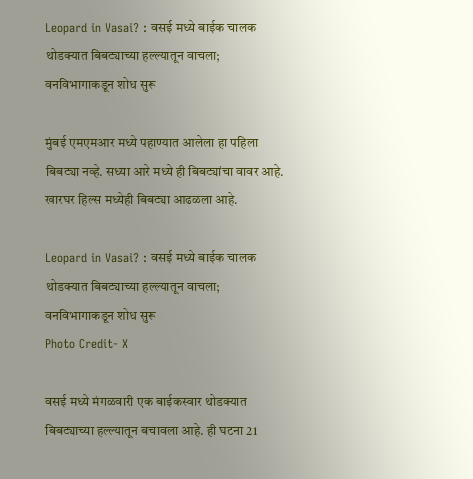Leopard in Vasai? : वसई मध्ये बाईक चालक थोडक्यात बिबट्याच्या हल्ल्यातून वाचला; वनविभागाकडून शोध सुरू

मुंबई एमएमआर मध्ये पहाण्यात आलेला हा पहिला बिबट्या नव्हे. सध्या आरे मध्ये ही बिबट्यांचा वावर आहे. खारघर हिल्स मध्येही बिबट्या आढळला आहे.

Leopard in Vasai? : वसई मध्ये बाईक चालक थोडक्यात बिबट्याच्या हल्ल्यातून वाचला; वनविभागाकडून शोध सुरू
Photo Credit- X

वसई मध्ये मंगळवारी एक बाईकस्वार थोडक्यात बिबट्याच्या हल्ल्यातून बचावला आहे. ही घटना 21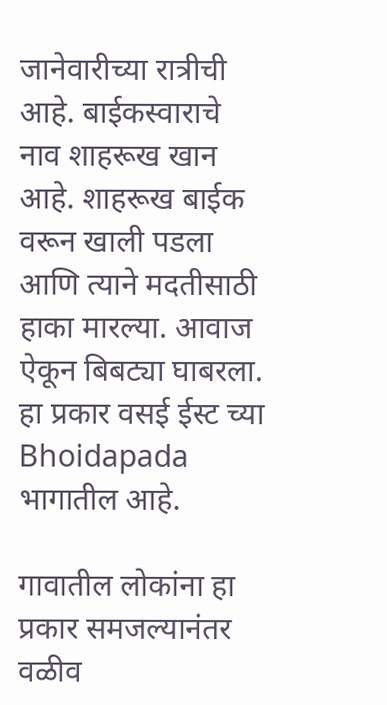जानेवारीच्या रात्रीची आहे. बाईकस्वाराचे नाव शाहरूख खान आहे. शाहरूख बाईक वरून खाली पडला आणि त्याने मदतीसाठी हाका मारल्या. आवाज ऐकून बिबट्या घाबरला. हा प्रकार वसई ईस्ट च्या Bhoidapada भागातील आहे.

गावातील लोकांना हा प्रकार समजल्यानंतर वळीव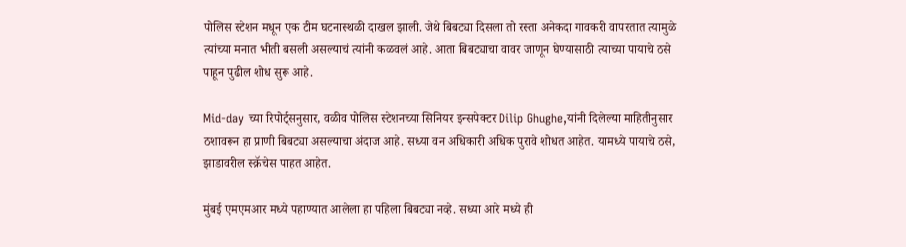पोलिस स्टेशन मधून एक टीम घटनास्थळी दाखल झाली. जेथे बिबट्या दिसला तो रस्ता अनेकदा गावकरी वापरतात त्यामुळे त्यांच्या मनात भीती बसली असल्याचं त्यांनी कळवलं आहे. आता बिबट्याचा वावर जाणून घेण्यासाठी त्याच्या पायाचे ठसे पाहून पुढील शोध सुरू आहे.

Mid-day च्या रिपोर्ट्सनुसार, वळीव पोलिस स्टेशनच्या सिनियर इन्सपेक्टर Dilip Ghughe,यांनी दिलेल्या माहितीनुसार ठशावरून हा प्राणी बिबट्या असल्याचा अंदाज आहे. सध्या वन अधिकारी अधिक पुरावे शोधत आहेत. यामध्ये पायाचे ठसे, झाडावरील स्क्रॅचेस पाहत आहेत.

मुंबई एमएमआर मध्ये पहाण्यात आलेला हा पहिला बिबट्या नव्हे. सध्या आरे मध्ये ही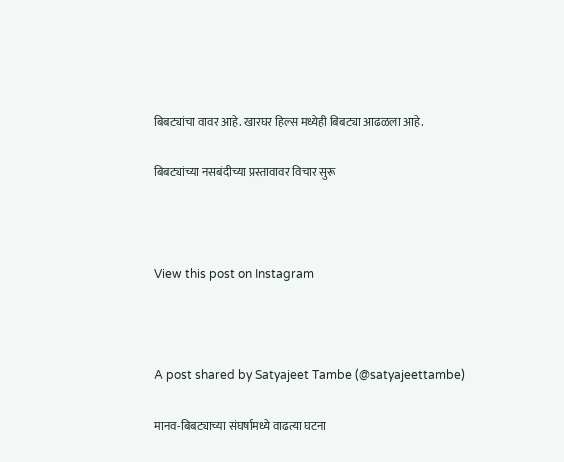बिबट्यांचा वावर आहे. खारघर हिल्स मध्येही बिबट्या आढळला आहे.

बिबट्यांच्या नसबंदीच्या प्रस्तावावर विचार सुरू



View this post on Instagram



A post shared by Satyajeet Tambe (@satyajeettambe)

मानव-बिबट्याच्या संघर्षामध्ये वाढत्या घटना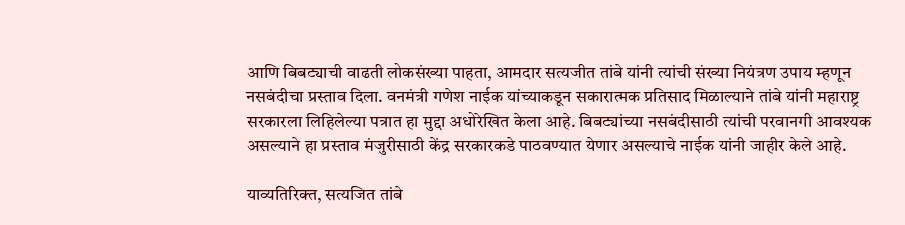आणि बिबट्याची वाढती लोकसंख्या पाहता, आमदार सत्यजीत तांबे यांनी त्यांची संख्या नियंत्रण उपाय म्हणून नसबंदीचा प्रस्ताव दिला. वनमंत्री गणेश नाईक यांच्याकडून सकारात्मक प्रतिसाद मिळाल्याने तांबे यांनी महाराष्ट्र सरकारला लिहिलेल्या पत्रात हा मुद्दा अधोरेखित केला आहे. बिबट्यांच्या नसबंदीसाठी त्यांची परवानगी आवश्यक असल्याने हा प्रस्ताव मंजुरीसाठी केंद्र सरकारकडे पाठवण्यात येणार असल्याचे नाईक यांनी जाहीर केले आहे.

याव्यतिरिक्त, सत्यजित तांबे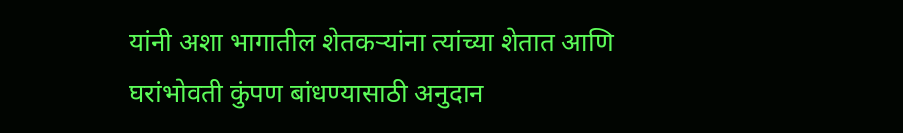यांनी अशा भागातील शेतकऱ्यांना त्यांच्या शेतात आणि घरांभोवती कुंपण बांधण्यासाठी अनुदान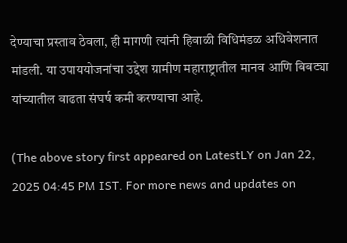देण्याचा प्रस्ताव ठेवला, ही मागणी त्यांनी हिवाळी विधिमंडळ अधिवेशनात मांडली. या उपाययोजनांचा उद्देश ग्रामीण महाराष्ट्रातील मानव आणि बिबट्या यांच्यातील वाढता संघर्ष कमी करण्याचा आहे.

(The above story first appeared on LatestLY on Jan 22, 2025 04:45 PM IST. For more news and updates on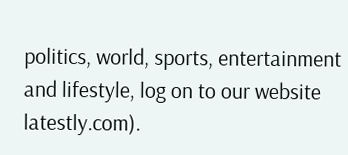politics, world, sports, entertainment and lifestyle, log on to our website latestly.com).